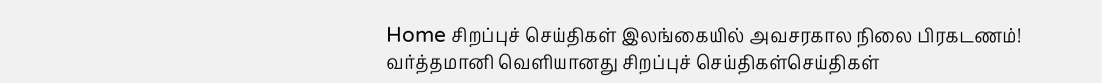Home சிறப்புச் செய்திகள் இலங்கையில் அவசரகால நிலை பிரகடணம்! வர்த்தமானி வெளியானது சிறப்புச் செய்திகள்செய்திகள்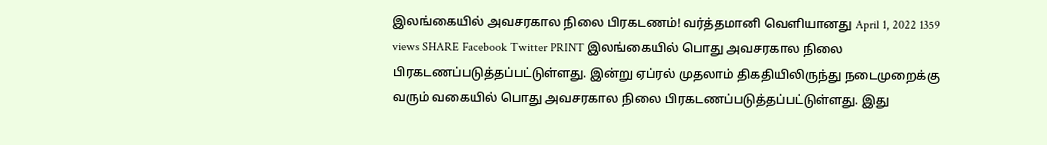இலங்கையில் அவசரகால நிலை பிரகடணம்! வர்த்தமானி வெளியானது April 1, 2022 1359 views SHARE Facebook Twitter PRINT இலங்கையில் பொது அவசரகால நிலை பிரகடணப்படுத்தப்பட்டுள்ளது. இன்று ஏப்ரல் முதலாம் திகதியிலிருந்து நடைமுறைக்கு வரும் வகையில் பொது அவசரகால நிலை பிரகடணப்படுத்தப்பட்டுள்ளது. இது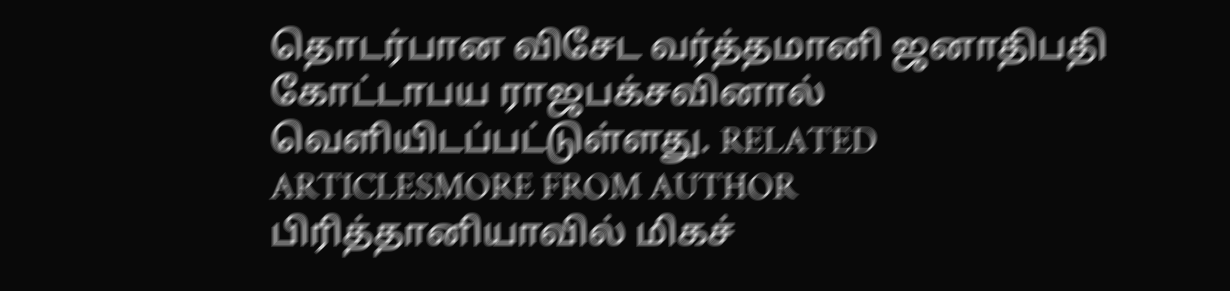தொடர்பான விசேட வர்த்தமானி ஜனாதிபதி கோட்டாபய ராஜபக்சவினால் வெளியிடப்பட்டுள்ளது. RELATED ARTICLESMORE FROM AUTHOR பிரித்தானியாவில் மிகச்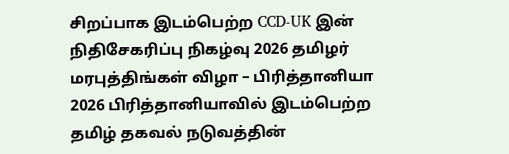சிறப்பாக இடம்பெற்ற CCD-UK இன் நிதிசேகரிப்பு நிகழ்வு 2026 தமிழர் மரபுத்திங்கள் விழா – பிரித்தானியா 2026 பிரித்தானியாவில் இடம்பெற்ற தமிழ் தகவல் நடுவத்தின்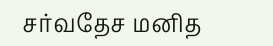சர்வதேச மனித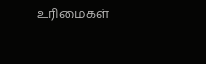உரிமைகள்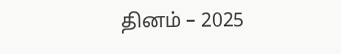தினம் – 2025